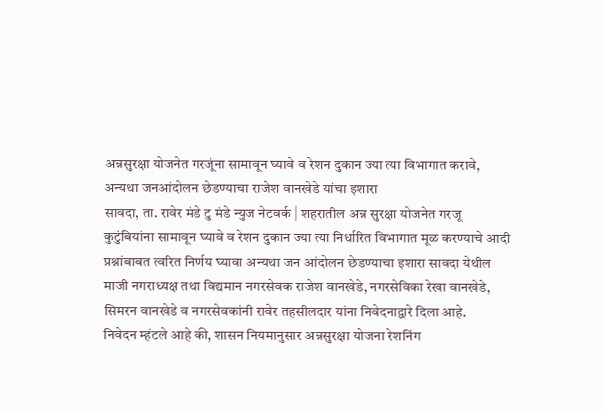अन्नसुरक्षा योजनेत गरजूंना सामावून घ्यावे व रेशन दुकान ज्या त्या विभागात करावे, अन्यथा जनआंदोलन छेडण्याचा राजेश वानखेडे यांचा इशारा
सावदा, ता. रावेर मंडे टु मंडे न्युज नेटवर्क | शहरातील अन्न सुरक्षा योजनेत गरजू कुटुंबियांना सामावून घ्यावे व रेशन दुकान ज्या त्या निर्धारित विभागात मूळ करण्याचे आदी प्रश्नांबाबत त्वरित निर्णय घ्यावा अन्यथा जन आंदोलन छेडण्याचा इशारा सावदा येथील माजी नगराध्यक्ष तथा विद्यमान नगरसेवक राजेश वानखेडे, नगरसेविका रेखा वानखेडे, सिमरन वानखेडे व नगरसेवकांनी रावेर तहसीलदार यांना निवेदनाद्वारे दिला आहे.
निवेदन म्हंटले आहे की, शासन नियमानुसार अन्नसुरक्षा योजना रेशनिंग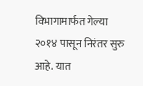विभागामार्फत गेल्या २०१४ पासून निरंतर सुरु आहे. यात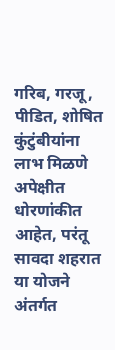गरिब, गरजू, पीडित, शोषित कुंटुंबीयांना लाभ मिळणे अपेक्षीत धोरणांकीत आहेत, परंतू सावदा शहरात या योजने अंतर्गत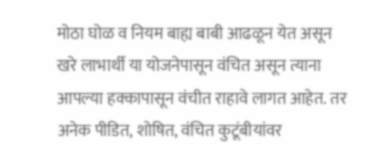मोठा घोळ व नियम बाह्य बाबी आढळून येत असून खरे लाभार्थी या योजनेपासून वंचित असून त्याना आपल्या हक्कापासून वंचीत राहावे लागत आहेत. तर अनेक पीडित, शोषित, वंचित कुटूंबीयांवर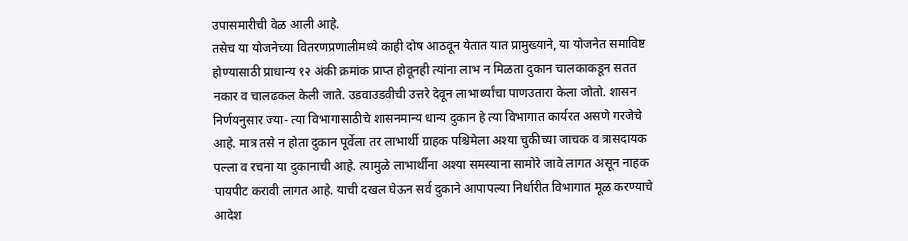उपासमारीची वेळ आली आहे.
तसेच या योजनेच्या वितरणप्रणालीमध्ये काही दोष आठवून येतात यात प्रामुख्याने, या योजनेत समाविष्ट होण्यासाठी प्राधान्य १२ अंकी क्रमांक प्राप्त होवूनही त्यांना लाभ न मिळता दुकान चालकाकडून सतत नकार व चालढकल केली जाते. उडवाउडवीची उत्तरे देवून लाभार्थ्यांचा पाणउतारा केला जोतो. शासन निर्णयनुसार ज्या- त्या विभागासाठीचे शासनमान्य धान्य दुकान हे त्या विभागात कार्यरत असणे गरजेचे आहे. मात्र तसे न होता दुकान पूर्वेला तर लाभार्थी ग्राहक पश्चिमेला अश्या चुकीच्या जाचक व त्रासदायक पल्ला व रचना या दुकानाची आहे. त्यामुळे लाभार्थीना अश्या समस्याना सामोरे जावे लागत असून नाहक पायपीट करावी लागत आहे. याची दखल घेऊन सर्व दुकाने आपापल्या निर्धारीत विभागात मूळ करण्याचे आदेश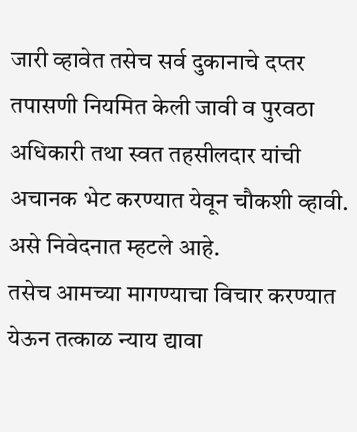जारी व्हावेत तसेच सर्व दुकानाचे दप्तर तपासणी नियमित केली जावी व पुरवठा अधिकारी तथा स्वत तहसीलदार यांची अचानक भेट करण्यात येवून चौकशी व्हावी. असे निवेदनात म्हटले आहे.
तसेच आमच्या मागण्याचा विचार करण्यात येऊन तत्काळ न्याय द्यावा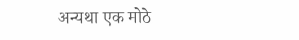अन्यथा एक मोठे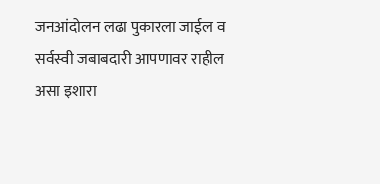जनआंदोलन लढा पुकारला जाईल व सर्वस्वी जबाबदारी आपणावर राहील असा इशारा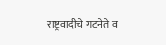राष्ट्रवादीचे गटनेते व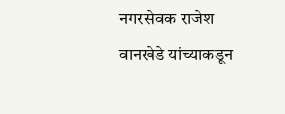नगरसेवक राजेश वानखेडे यांच्याकडून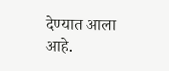देण्यात आला आहे.